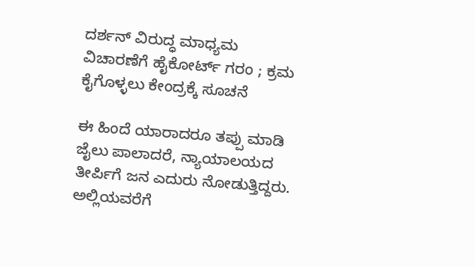ದರ್ಶನ್ ವಿರುದ್ಧ ಮಾಧ್ಯಮ ವಿಚಾರಣೆಗೆ ಹೈಕೋರ್ಟ್ ಗರಂ ; ಕ್ರಮ ಕೈಗೊಳ್ಳಲು ಕೇಂದ್ರಕ್ಕೆ ಸೂಚನೆ

ಈ ಹಿಂದೆ ಯಾರಾದರೂ ತಪ್ಪು ಮಾಡಿ ಜೈಲು ಪಾಲಾದರೆ, ನ್ಯಾಯಾಲಯದ ತೀರ್ಪಿಗೆ ಜನ ಎದುರು ನೋಡುತ್ತಿದ್ದರು. ಅಲ್ಲಿಯವರೆಗೆ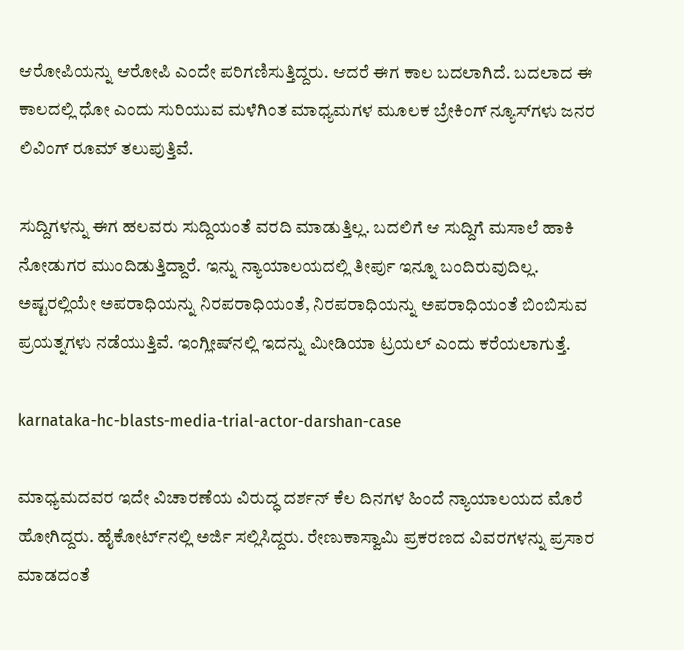ಆರೋಪಿಯನ್ನು ಆರೋಪಿ ಎಂದೇ ಪರಿಗಣಿಸುತ್ತಿದ್ದರು. ಆದರೆ ಈಗ ಕಾಲ ಬದಲಾಗಿದೆ. ಬದಲಾದ ಈ ಕಾಲದಲ್ಲಿ ಧೋ ಎಂದು ಸುರಿಯುವ ಮಳೆಗಿಂತ ಮಾಧ್ಯಮಗಳ ಮೂಲಕ ಬ್ರೇಕಿಂಗ್ ನ್ಯೂಸ್‌ಗಳು ಜನರ ಲಿವಿಂಗ್ ರೂಮ್ ತಲುಪುತ್ತಿವೆ.

ಸುದ್ದಿಗಳನ್ನು ಈಗ ಹಲವರು ಸುದ್ದಿಯಂತೆ ವರದಿ ಮಾಡುತ್ತಿಲ್ಲ. ಬದಲಿಗೆ ಆ ಸುದ್ದಿಗೆ ಮಸಾಲೆ ಹಾಕಿ ನೋಡುಗರ ಮುಂದಿಡುತ್ತಿದ್ದಾರೆ. ಇನ್ನು ನ್ಯಾಯಾಲಯದಲ್ಲಿ ತೀರ್ಪು ಇನ್ನೂ ಬಂದಿರುವುದಿಲ್ಲ. ಅಷ್ಟರಲ್ಲಿಯೇ ಅಪರಾಧಿಯನ್ನು ನಿರಪರಾಧಿಯಂತೆ, ನಿರಪರಾಧಿಯನ್ನು ಅಪರಾಧಿಯಂತೆ ಬಿಂಬಿಸುವ ಪ್ರಯತ್ನಗಳು ನಡೆಯುತ್ತಿವೆ. ಇಂಗ್ಲೀಷ್‌ನಲ್ಲಿ ಇದನ್ನು ಮೀಡಿಯಾ ಟ್ರಯಲ್ ಎಂದು ಕರೆಯಲಾಗುತ್ತೆ.

karnataka-hc-blasts-media-trial-actor-darshan-case

ಮಾಧ್ಯಮದವರ ಇದೇ ವಿಚಾರಣೆಯ ವಿರುದ್ಧ ದರ್ಶನ್ ಕೆಲ ದಿನಗಳ ಹಿಂದೆ ನ್ಯಾಯಾಲಯದ ಮೊರೆ ಹೋಗಿದ್ದರು. ಹೈಕೋರ್ಟ್‌ನಲ್ಲಿ ಅರ್ಜಿ ಸಲ್ಲಿಸಿದ್ದರು. ರೇಣುಕಾಸ್ವಾಮಿ ಪ್ರಕರಣದ ವಿವರಗಳನ್ನು ಪ್ರಸಾರ ಮಾಡದಂತೆ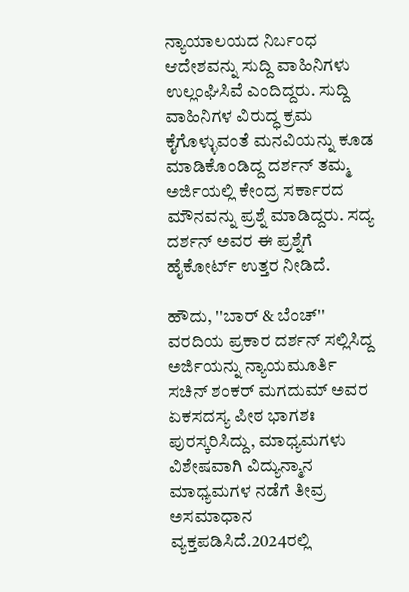ನ್ಯಾಯಾಲಯದ ನಿರ್ಬಂಧ ಆದೇಶವನ್ನು ಸುದ್ದಿ ವಾಹಿನಿಗಳು ಉಲ್ಲಂಘಿಸಿವೆ ಎಂದಿದ್ದರು. ಸುದ್ದಿ ವಾಹಿನಿಗಳ ವಿರುದ್ಧ ಕ್ರಮ ಕೈಗೊಳ್ಳುವಂತೆ ಮನವಿಯನ್ನು ಕೂಡ ಮಾಡಿಕೊಂಡಿದ್ದ ದರ್ಶನ್ ತಮ್ಮ ಅರ್ಜಿಯಲ್ಲಿ ಕೇಂದ್ರ ಸರ್ಕಾರದ ಮೌನವನ್ನು ಪ್ರಶ್ನೆ ಮಾಡಿದ್ದರು. ಸದ್ಯ ದರ್ಶನ್ ಅವರ ಈ ಪ್ರಶ್ನೆಗೆ ಹೈಕೋರ್ಟ್ ಉತ್ತರ ನೀಡಿದೆ.

ಹೌದು, ''ಬಾರ್ & ಬೆಂಚ್'' ವರದಿಯ ಪ್ರಕಾರ ದರ್ಶನ್‌ ಸಲ್ಲಿಸಿದ್ದ ಅರ್ಜಿಯನ್ನು ನ್ಯಾಯಮೂರ್ತಿ ಸಚಿನ್‌ ಶಂಕರ್‌ ಮಗದುಮ್‌ ಅವರ ಏಕಸದಸ್ಯ ಪೀಠ ಭಾಗಶಃ ಪುರಸ್ಕರಿಸಿದ್ದು, ಮಾಧ್ಯಮಗಳು ವಿಶೇಷವಾಗಿ ವಿದ್ಯುನ್ಮಾನ ಮಾಧ್ಯಮಗಳ ನಡೆಗೆ ತೀವ್ರ ಅಸಮಾಧಾನ ವ್ಯಕ್ತಪಡಿಸಿದೆ.2024ರಲ್ಲಿ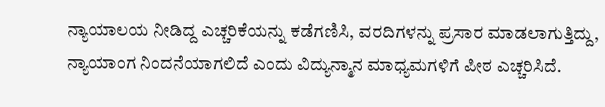ನ್ಯಾಯಾಲಯ ನೀಡಿದ್ದ ಎಚ್ಚರಿಕೆಯನ್ನು ಕಡೆಗಣಿಸಿ, ವರದಿಗಳನ್ನು ಪ್ರಸಾರ ಮಾಡಲಾಗುತ್ತಿದ್ದು, ನ್ಯಾಯಾಂಗ ನಿಂದನೆಯಾಗಲಿದೆ ಎಂದು ವಿದ್ಯುನ್ಮಾನ ಮಾಧ್ಯಮಗಳಿಗೆ ಪೀಠ ಎಚ್ಚರಿಸಿದೆ.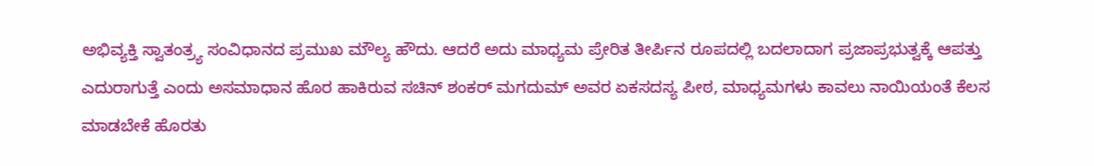ಅಭಿವ್ಯಕ್ತಿ ಸ್ವಾತಂತ್ರ್ಯ ಸಂವಿಧಾನದ ಪ್ರಮುಖ ಮೌಲ್ಯ ಹೌದು. ಆದರೆ ಅದು ಮಾಧ್ಯಮ ಪ್ರೇರಿತ ತೀರ್ಪಿನ ರೂಪದಲ್ಲಿ ಬದಲಾದಾಗ ಪ್ರಜಾಪ್ರಭುತ್ವಕ್ಕೆ ಆಪತ್ತು ಎದುರಾಗುತ್ತೆ ಎಂದು ಅಸಮಾಧಾನ ಹೊರ ಹಾಕಿರುವ ಸಚಿನ್‌ ಶಂಕರ್‌ ಮಗದುಮ್‌ ಅವರ ಏಕಸದಸ್ಯ ಪೀಠ, ಮಾಧ್ಯಮಗಳು ಕಾವಲು ನಾಯಿಯಂತೆ ಕೆಲಸ ಮಾಡಬೇಕೆ ಹೊರತು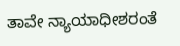ತಾವೇ ನ್ಯಾಯಾಧೀಶರಂತೆ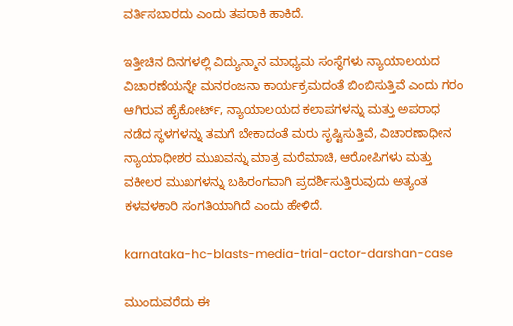ವರ್ತಿಸಬಾರದು ಎಂದು ತಪರಾಕಿ ಹಾಕಿದೆ.

ಇತ್ತೀಚಿನ ದಿನಗಳಲ್ಲಿ ವಿದ್ಯುನ್ಮಾನ ಮಾಧ್ಯಮ ಸಂಸ್ಥೆಗಳು ನ್ಯಾಯಾಲಯದ ವಿಚಾರಣೆಯನ್ನೇ ಮನರಂಜನಾ ಕಾರ್ಯಕ್ರಮದಂತೆ ಬಿಂಬಿಸುತ್ತಿವೆ ಎಂದು ಗರಂ ಆಗಿರುವ ಹೈಕೋರ್ಟ್, ನ್ಯಾಯಾಲಯದ ಕಲಾಪಗಳನ್ನು ಮತ್ತು ಅಪರಾಧ ನಡೆದ ಸ್ಥಳಗಳನ್ನು ತಮಗೆ ಬೇಕಾದಂತೆ ಮರು ಸೃಷ್ಟಿಸುತ್ತಿವೆ, ವಿಚಾರಣಾಧೀನ ನ್ಯಾಯಾಧೀಶರ ಮುಖವನ್ನು ಮಾತ್ರ ಮರೆಮಾಚಿ, ಆರೋಪಿಗಳು ಮತ್ತು ವಕೀಲರ ಮುಖಗಳನ್ನು ಬಹಿರಂಗವಾಗಿ ಪ್ರದರ್ಶಿಸುತ್ತಿರುವುದು ಅತ್ಯಂತ ಕಳವಳಕಾರಿ ಸಂಗತಿಯಾಗಿದೆ ಎಂದು ಹೇಳಿದೆ.

karnataka-hc-blasts-media-trial-actor-darshan-case

ಮುಂದುವರೆದು ಈ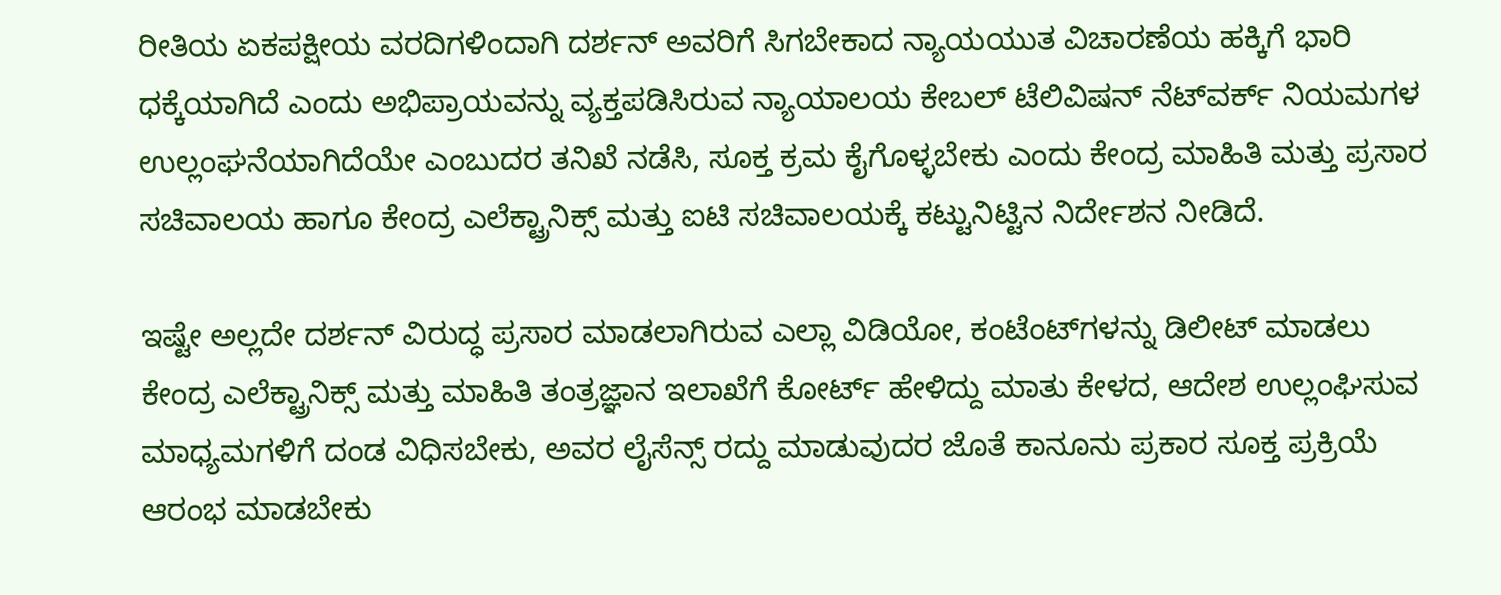ರೀತಿಯ ಏಕಪಕ್ಷೀಯ ವರದಿಗಳಿಂದಾಗಿ ದರ್ಶನ್ ಅವರಿಗೆ ಸಿಗಬೇಕಾದ ನ್ಯಾಯಯುತ ವಿಚಾರಣೆಯ ಹಕ್ಕಿಗೆ ಭಾರಿ ಧಕ್ಕೆಯಾಗಿದೆ ಎಂದು ಅಭಿಪ್ರಾಯವನ್ನು ವ್ಯಕ್ತಪಡಿಸಿರುವ ನ್ಯಾಯಾಲಯ ಕೇಬಲ್ ಟೆಲಿವಿಷನ್ ನೆಟ್‌ವರ್ಕ್ ನಿಯಮಗಳ ಉಲ್ಲಂಘನೆಯಾಗಿದೆಯೇ ಎಂಬುದರ ತನಿಖೆ ನಡೆಸಿ, ಸೂಕ್ತ ಕ್ರಮ ಕೈಗೊಳ್ಳಬೇಕು ಎಂದು ಕೇಂದ್ರ ಮಾಹಿತಿ ಮತ್ತು ಪ್ರಸಾರ ಸಚಿವಾಲಯ ಹಾಗೂ ಕೇಂದ್ರ ಎಲೆಕ್ಟ್ರಾನಿಕ್ಸ್ ಮತ್ತು ಐಟಿ ಸಚಿವಾಲಯಕ್ಕೆ ಕಟ್ಟುನಿಟ್ಟಿನ ನಿರ್ದೇಶನ ನೀಡಿದೆ.

ಇಷ್ಟೇ ಅಲ್ಲದೇ ದರ್ಶನ್ ವಿರುದ್ಧ ಪ್ರಸಾರ ಮಾಡಲಾಗಿರುವ ಎಲ್ಲಾ ವಿಡಿಯೋ, ಕಂಟೆಂಟ್‌ಗಳನ್ನು ಡಿಲೀಟ್ ಮಾಡಲು ಕೇಂದ್ರ ಎಲೆಕ್ಟ್ರಾನಿಕ್ಸ್‌ ಮತ್ತು ಮಾಹಿತಿ ತಂತ್ರಜ್ಞಾನ ಇಲಾಖೆಗೆ ಕೋರ್ಟ್ ಹೇಳಿದ್ದು ಮಾತು ಕೇಳದ, ಆದೇಶ ಉಲ್ಲಂಘಿಸುವ ಮಾಧ್ಯಮಗಳಿಗೆ ದಂಡ ವಿಧಿಸಬೇಕು, ಅವರ ಲೈಸೆನ್ಸ್ ರದ್ದು ಮಾಡುವುದರ ಜೊತೆ ಕಾನೂನು ಪ್ರಕಾರ ಸೂಕ್ತ ಪ್ರಕ್ರಿಯೆ ಆರಂಭ ಮಾಡಬೇಕು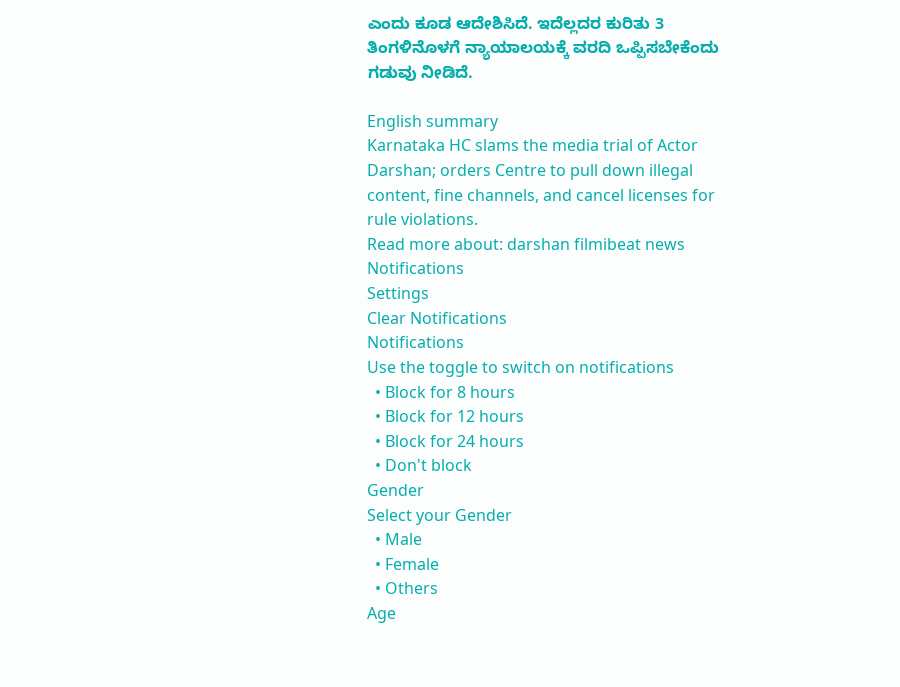ಎಂದು ಕೂಡ ಆದೇಶಿಸಿದೆ. ಇದೆಲ್ಲದರ ಕುರಿತು 3 ತಿಂಗಳಿನೊಳಗೆ ನ್ಯಾಯಾಲಯಕ್ಕೆ ವರದಿ ಒಪ್ಪಿಸಬೇಕೆಂದು ಗಡುವು ನೀಡಿದೆ.

English summary
Karnataka HC slams the media trial of Actor Darshan; orders Centre to pull down illegal content, fine channels, and cancel licenses for rule violations.
Read more about: darshan filmibeat news
Notifications
Settings
Clear Notifications
Notifications
Use the toggle to switch on notifications
  • Block for 8 hours
  • Block for 12 hours
  • Block for 24 hours
  • Don't block
Gender
Select your Gender
  • Male
  • Female
  • Others
Age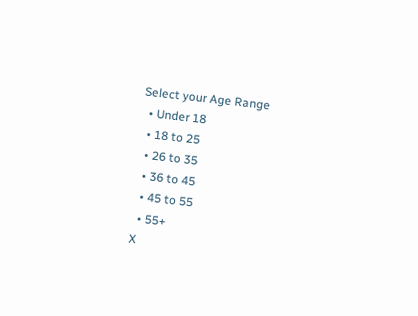Select your Age Range
  • Under 18
  • 18 to 25
  • 26 to 35
  • 36 to 45
  • 45 to 55
  • 55+
X